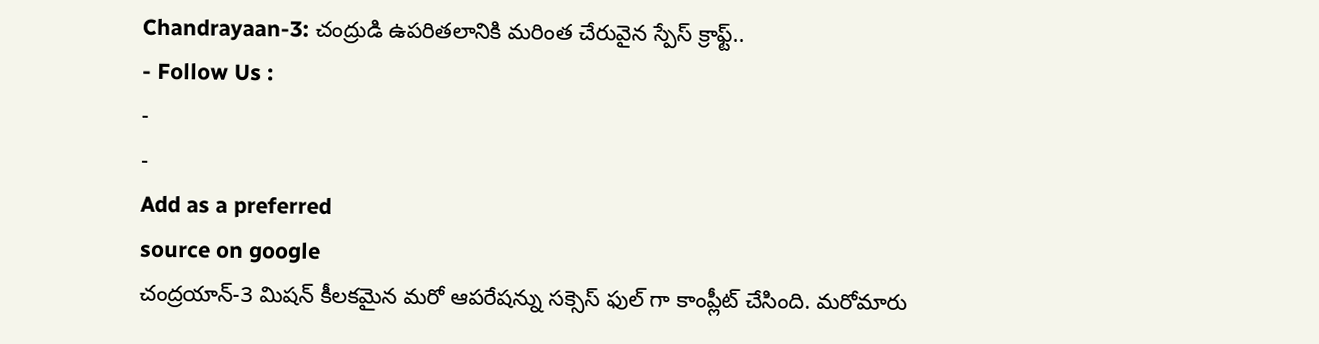Chandrayaan-3: చంద్రుడి ఉపరితలానికి మరింత చేరువైన స్పేస్ క్రాఫ్ట్..
- Follow Us :
-
-
Add as a preferred
source on google
చంద్రయాన్-3 మిషన్ కీలకమైన మరో ఆపరేషన్ను సక్సెస్ ఫుల్ గా కాంప్లీట్ చేసింది. మరోమారు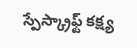స్పేస్క్రాఫ్ట్ కక్ష్య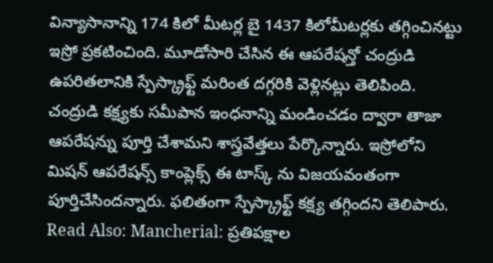విన్యాసానాన్ని 174 కిలో మీటర్ల బై 1437 కిలోమీటర్లకు తగ్గించినట్టు ఇస్రో ప్రకటించింది. మూడోసారి చేసిన ఈ ఆపరేషన్తో చంద్రుడి ఉపరితలానికి స్పేస్క్రాఫ్ట్ మరింత దగ్గరికి వెళ్లినట్లు తెలిపింది. చంద్రుడి కక్ష్యకు సమీపాన ఇంధనాన్ని మండించడం ద్వారా తాజా ఆపరేషన్ను పూర్తి చేశామని శాస్త్రవేత్తలు పేర్కొన్నారు. ఇస్రోలోని మిషన్ ఆపరేషన్స్ కాంప్లెక్స్ ఈ టాస్క్ ను విజయవంతంగా పూర్తిచేసిందన్నారు. ఫలితంగా స్పేస్క్రాఫ్ట్ కక్ష్య తగ్గిందని తెలిపారు.
Read Also: Mancherial: ప్రతిపక్షాల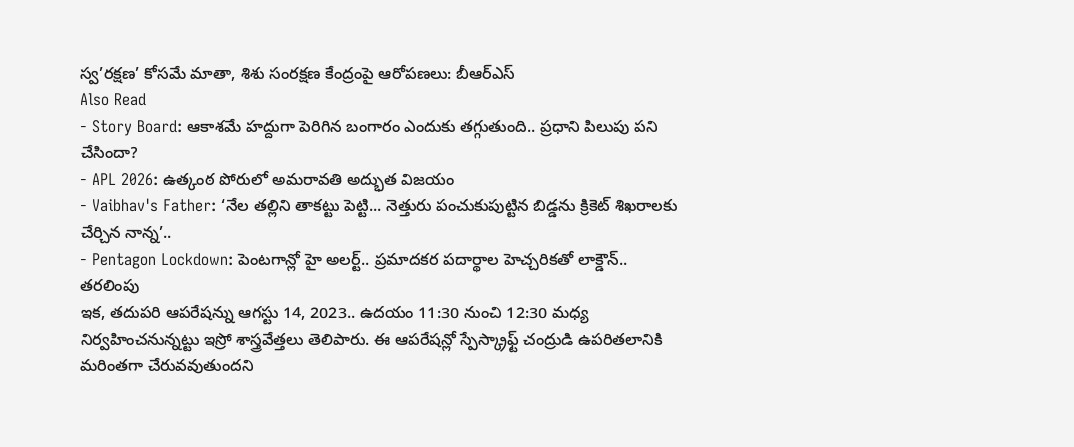స్వ’రక్షణ’ కోసమే మాతా, శిశు సంరక్షణ కేంద్రంపై ఆరోపణలు: బీఆర్ఎస్
Also Read
- Story Board: ఆకాశమే హద్దుగా పెరిగిన బంగారం ఎందుకు తగ్గుతుంది.. ప్రధాని పిలుపు పని చేసిందా?
- APL 2026: ఉత్కంఠ పోరులో అమరావతి అద్భుత విజయం
- Vaibhav's Father: ‘నేల తల్లిని తాకట్టు పెట్టి... నెత్తురు పంచుకుపుట్టిన బిడ్డను క్రికెట్ శిఖరాలకు చేర్చిన నాన్న’..
- Pentagon Lockdown: పెంటగాన్లో హై అలర్ట్.. ప్రమాదకర పదార్థాల హెచ్చరికతో లాక్డౌన్.. తరలింపు
ఇక, తదుపరి ఆపరేషన్ను ఆగస్టు 14, 2023.. ఉదయం 11:30 నుంచి 12:30 మధ్య నిర్వహించనున్నట్టు ఇస్రో శాస్త్రవేత్తలు తెలిపారు. ఈ ఆపరేషన్లో స్పేస్క్రాఫ్ట్ చంద్రుడి ఉపరితలానికి మరింతగా చేరువవుతుందని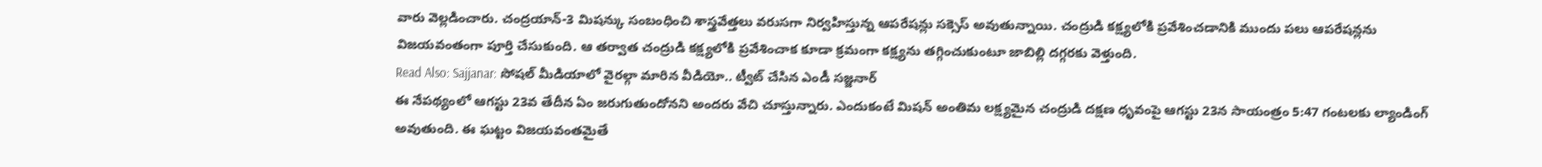వారు వెల్లడించారు. చంద్రయాన్-3 మిషన్కు సంబంధించి శాస్త్రవేత్తలు వరుసగా నిర్వహిస్తున్న ఆపరేషన్లు సక్సెస్ అవుతున్నాయి. చంద్రుడి కక్ష్యలోకి ప్రవేశించడానికి ముందు పలు ఆపరేషన్లను విజయవంతంగా పూర్తి చేసుకుంది. ఆ తర్వాత చంద్రుడి కక్ష్యలోకి ప్రవేశించాక కూడా క్రమంగా కక్ష్యను తగ్గించుకుంటూ జాబిల్లి దగ్గరకు వెళ్తుంది.
Read Also: Sajjanar: సోషల్ మీడియాలో వైరల్గా మారిన వీడియో.. ట్వీట్ చేసిన ఎండీ సజ్జనార్
ఈ నేపథ్యంలో ఆగస్టు 23వ తేదీన ఏం జరుగుతుందోనని అందరు వేచి చూస్తున్నారు. ఎందుకంటే మిషన్ అంతిమ లక్ష్యమైన చంద్రుడి దక్షణ ధృవంపై ఆగస్టు 23న సాయంత్రం 5:47 గంటలకు ల్యాండింగ్ అవుతుంది. ఈ ఘట్టం విజయవంతమైతే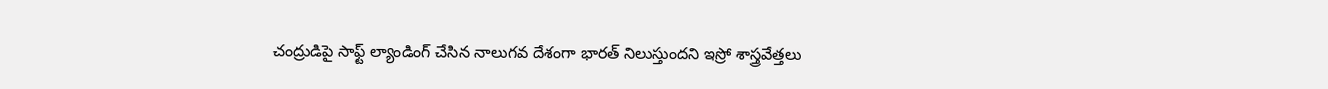చంద్రుడిపై సాఫ్ట్ ల్యాండింగ్ చేసిన నాలుగవ దేశంగా భారత్ నిలుస్తుందని ఇస్రో శాస్త్రవేత్తలు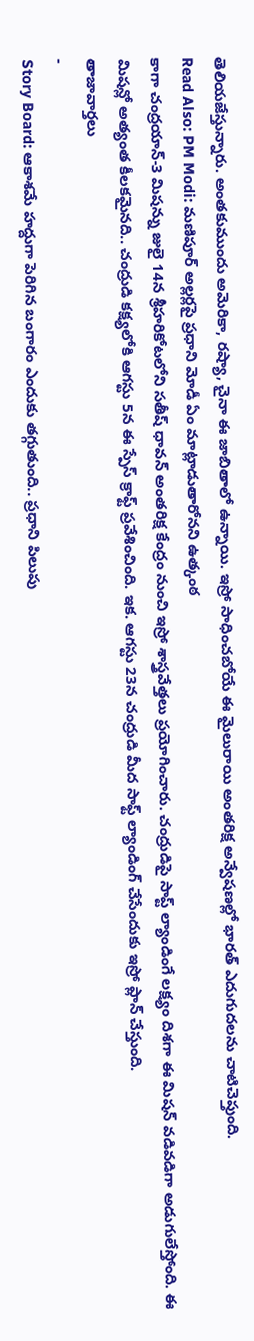తెలియజేస్తున్నారు. అంతకుముందు అమెరికా, రష్యా, చైనా ఈ జాబితాలో ఉన్నాయి. ఇస్రో సాధించబోయే ఈ మైలురాయి అంతరిక్ష అన్వేషణల్లో భారత్ ఎదుగుదలను చాటిచెప్తుంది.
Read Also: PM Modi: మణిపూర్ అల్లర్లపై ప్రధాని మోడీ ఏం మాట్లాడుతారోనని ఉత్కంఠ
కాగా చంద్రయాన్-3 మిషన్ను జులై 14న శ్రీహరికోటలోని సతీష్ ధావన్ అంతరిక్ష కేంద్రం నుంచి ఇస్రో శాస్త్రవేత్తలు ప్రయోగించారు. చంద్రుడిపై సాప్ట్ ల్యాండింగే లక్ష్యం దిశగా ఈ మిషన్ వడివడిగా అడుగులేస్తోంది. ఈ మిషన్లో అత్యంత కీలకమైనది.. చంద్రుడి కక్ష్యలోకి ఆగస్టు 5న ఈ స్పేస్ క్రాఫ్ట్ ప్రవేశించింది. ఇక. ఆగస్టు 23న చంద్రుడి మీద సాఫ్ట్ ల్యాండింగ్ చేసేందుకు ఇస్రో ప్లాన్ చేస్తుంది.
తాజావార్తలు
-
Story Board: ఆకాశమే హద్దుగా పెరిగిన బంగారం ఎందుకు తగ్గుతుంది.. ప్రధాని పిలుపు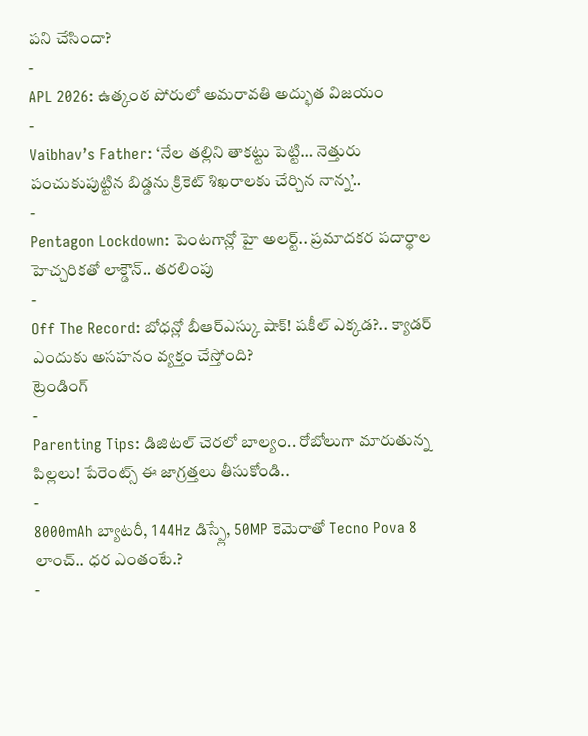పని చేసిందా?
-
APL 2026: ఉత్కంఠ పోరులో అమరావతి అద్భుత విజయం
-
Vaibhav’s Father: ‘నేల తల్లిని తాకట్టు పెట్టి… నెత్తురు పంచుకుపుట్టిన బిడ్డను క్రికెట్ శిఖరాలకు చేర్చిన నాన్న’..
-
Pentagon Lockdown: పెంటగాన్లో హై అలర్ట్.. ప్రమాదకర పదార్థాల హెచ్చరికతో లాక్డౌన్.. తరలింపు
-
Off The Record: బోధన్లో బీఆర్ఎస్కు షాక్! షకీల్ ఎక్కడ?.. క్యాడర్ ఎందుకు అసహనం వ్యక్తం చేస్తోంది?
ట్రెండింగ్
-
Parenting Tips: డిజిటల్ చెరలో బాల్యం.. రోబోలుగా మారుతున్న పిల్లలు! పేరెంట్స్ ఈ జాగ్రత్తలు తీసుకోండి..
-
8000mAh బ్యాటరీ, 144Hz డిస్ప్లే, 50MP కెమెరాతో Tecno Pova 8 లాంచ్.. ధర ఎంతంటే.?
-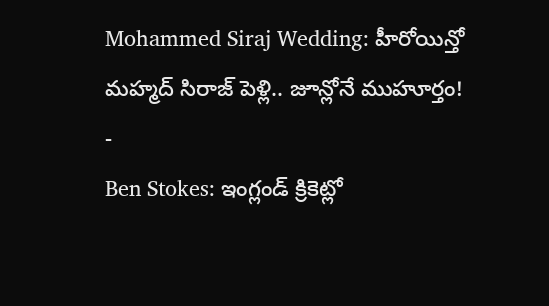Mohammed Siraj Wedding: హీరోయిన్తో మహ్మద్ సిరాజ్ పెళ్లి.. జూన్లోనే ముహూర్తం!
-
Ben Stokes: ఇంగ్లండ్ క్రికెట్లో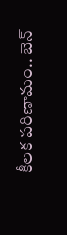కీలక పరిణామం.. బెన్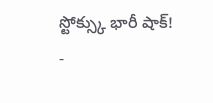స్టోక్స్కు భారీ షాక్!
-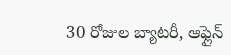30 రోజుల బ్యాటరీ, ఆఫ్లైన్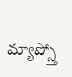మ్యాప్స్తో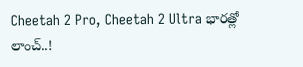Cheetah 2 Pro, Cheetah 2 Ultra భారత్లో లాంచ్..!